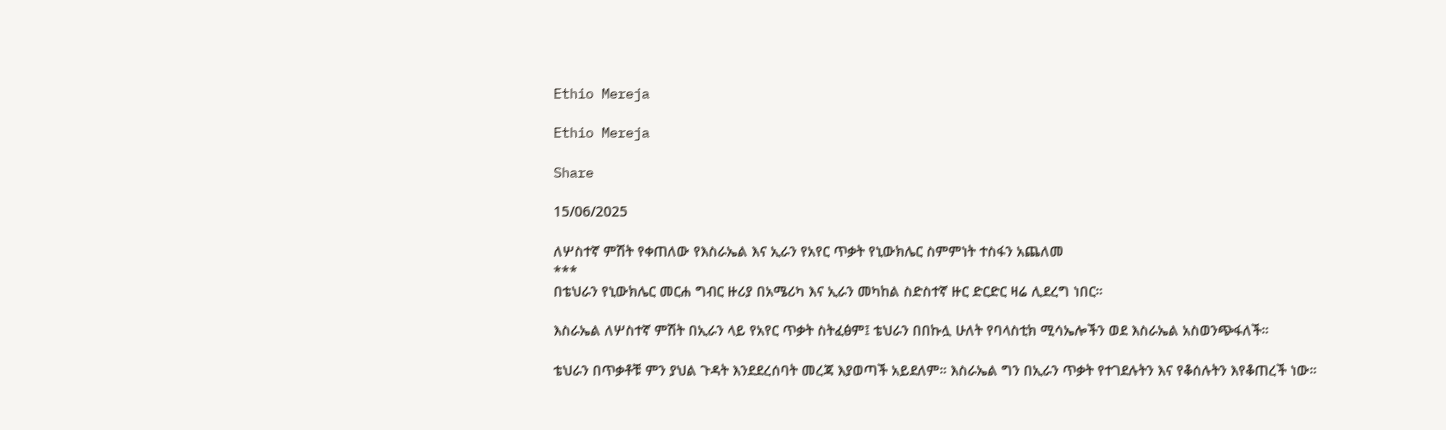Ethio Mereja

Ethio Mereja

Share

15/06/2025

ለሦስተኛ ምሽት የቀጠለው የእስራኤል እና ኢራን የአየር ጥቃት የኒውክሌር ስምምነት ተስፋን አጨለመ
***
በቴህራን የኒውክሌር መርሐ ግብር ዙሪያ በአሜሪካ እና ኢራን መካከል ስድስተኛ ዙር ድርድር ዛሬ ሊደረግ ነበር።

እስራኤል ለሦስተኛ ምሽት በኢራን ላይ የአየር ጥቃት ስትፈፅም፤ ቴህራን በበኩሏ ሁለት የባላስቲክ ሚሳኤሎችን ወደ እስራኤል አስወንጭፋለች።

ቴህራን በጥቃቶቹ ምን ያህል ጉዳት እንደደረሰባት መረጃ እያወጣች አይደለም። እስራኤል ግን በኢራን ጥቃት የተገደሉትን እና የቆሰሉትን እየቆጠረች ነው።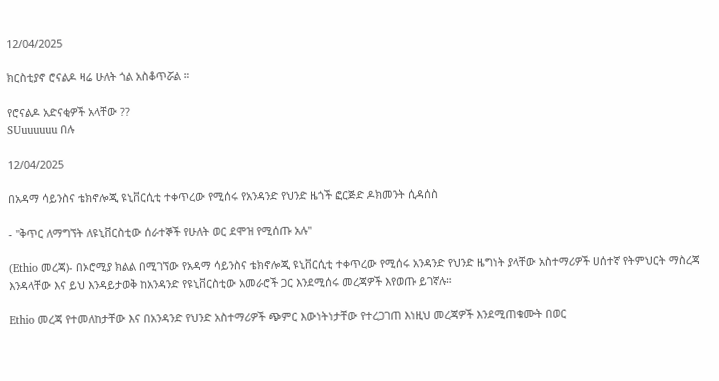12/04/2025

ክርስቲያኖ ሮናልዶ ዛሬ ሁለት ጎል አስቆጥሯል ።

የሮናልዶ አድናቂዎች አላቸው ??
SUuuuuuu በሉ

12/04/2025

በአዳማ ሳይንስና ቴክኖሎጂ ዩኒቨርሲቲ ተቀጥረው የሚሰሩ የአንዳንድ የህንድ ዜጎች ፎርጅድ ዶክመንት ሲዳሰስ

- "ቅጥር ለማግኘት ለዩኒቨርስቲው ሰራተኞች የሁለት ወር ደሞዝ የሚሰጡ አሉ"

(Ethio መረጃ)- በኦሮሚያ ክልል በሚገኘው የአዳማ ሳይንስና ቴክኖሎጂ ዩኒቨርሲቲ ተቀጥረው የሚሰሩ አንዳንድ የህንድ ዜግነት ያላቸው አስተማሪዎች ሀሰተኛ የትምህርት ማስረጃ እንዳላቸው እና ይህ እንዳይታወቅ ከአንዳንድ የዩኒቨርስቲው አመራሮች ጋር እንደሚሰሩ መረጃዎች እየወጡ ይገኛሉ።

Ethio መረጃ የተመለከታቸው እና በአንዳንድ የህንድ አስተማሪዎች ጭምር እውነትነታቸው የተረጋገጠ እነዚህ መረጃዎች እንደሚጠቁሙት በወር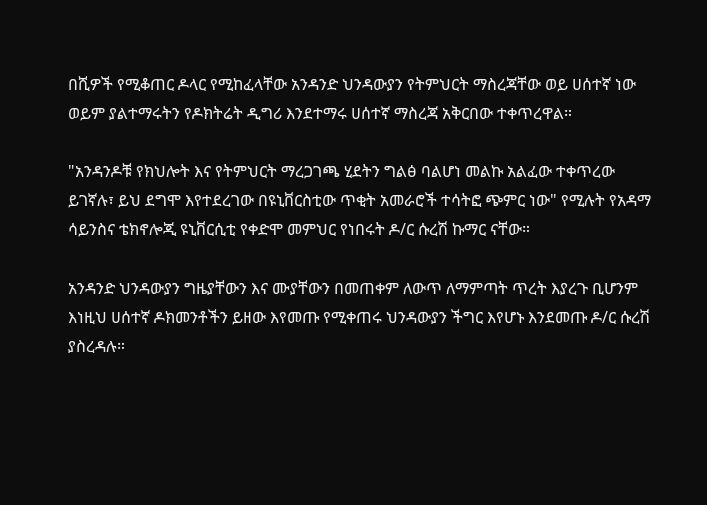በሺዎች የሚቆጠር ዶላር የሚከፈላቸው አንዳንድ ህንዳውያን የትምህርት ማስረጃቸው ወይ ሀሰተኛ ነው ወይም ያልተማሩትን የዶክትሬት ዲግሪ እንደተማሩ ሀሰተኛ ማስረጃ አቅርበው ተቀጥረዋል።

"አንዳንዶቹ የክህሎት እና የትምህርት ማረጋገጫ ሂደትን ግልፅ ባልሆነ መልኩ አልፈው ተቀጥረው ይገኛሉ፣ ይህ ደግሞ እየተደረገው በዩኒቨርስቲው ጥቂት አመራሮች ተሳትፎ ጭምር ነው" የሚሉት የአዳማ ሳይንስና ቴክኖሎጂ ዩኒቨርሲቲ የቀድሞ መምህር የነበሩት ዶ/ር ሱረሽ ኩማር ናቸው።

አንዳንድ ህንዳውያን ግዜያቸውን እና ሙያቸውን በመጠቀም ለውጥ ለማምጣት ጥረት እያረጉ ቢሆንም እነዚህ ሀሰተኛ ዶክመንቶችን ይዘው እየመጡ የሚቀጠሩ ህንዳውያን ችግር እየሆኑ እንደመጡ ዶ/ር ሱረሽ ያስረዳሉ።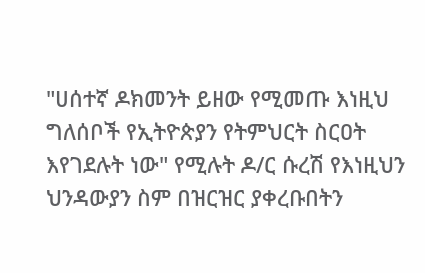"ሀሰተኛ ዶክመንት ይዘው የሚመጡ እነዚህ ግለሰቦች የኢትዮጵያን የትምህርት ስርዐት እየገደሉት ነው" የሚሉት ዶ/ር ሱረሽ የእነዚህን ህንዳውያን ስም በዝርዝር ያቀረቡበትን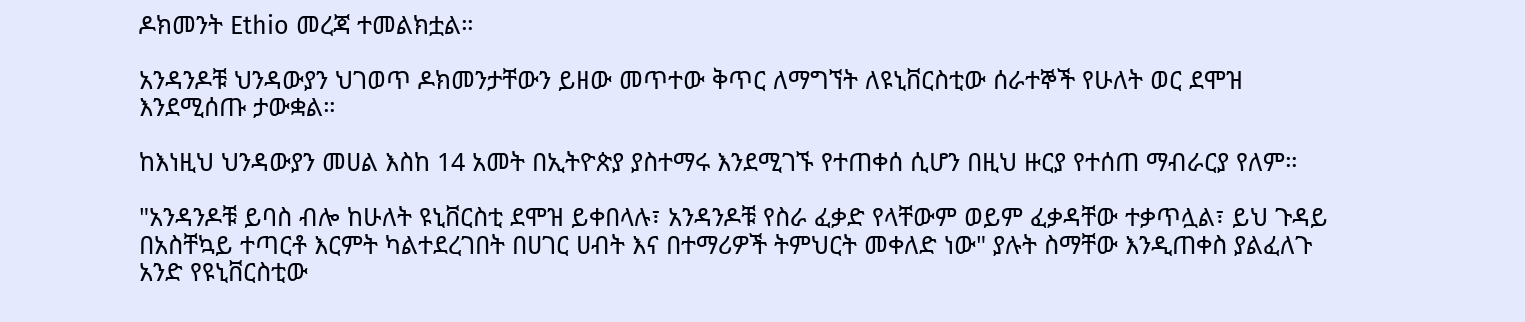ዶክመንት Ethio መረጃ ተመልክቷል።

አንዳንዶቹ ህንዳውያን ህገወጥ ዶክመንታቸውን ይዘው መጥተው ቅጥር ለማግኘት ለዩኒቨርስቲው ሰራተኞች የሁለት ወር ደሞዝ እንደሚሰጡ ታውቋል።

ከእነዚህ ህንዳውያን መሀል እስከ 14 አመት በኢትዮጵያ ያስተማሩ እንደሚገኙ የተጠቀሰ ሲሆን በዚህ ዙርያ የተሰጠ ማብራርያ የለም።

"አንዳንዶቹ ይባስ ብሎ ከሁለት ዩኒቨርስቲ ደሞዝ ይቀበላሉ፣ አንዳንዶቹ የስራ ፈቃድ የላቸውም ወይም ፈቃዳቸው ተቃጥሏል፣ ይህ ጉዳይ በአስቸኳይ ተጣርቶ እርምት ካልተደረገበት በሀገር ሀብት እና በተማሪዎች ትምህርት መቀለድ ነው" ያሉት ስማቸው እንዲጠቀስ ያልፈለጉ አንድ የዩኒቨርስቲው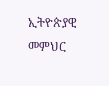ኢትዮጵያዊ መምህር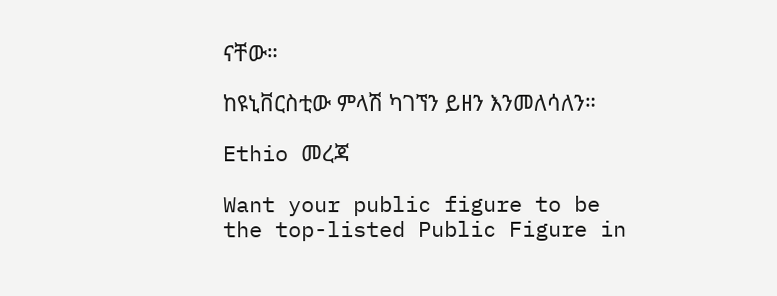ናቸው።

ከዩኒቨርስቲው ምላሽ ካገኘን ይዘን እንመለሳለን።

Ethio መረጃ

Want your public figure to be the top-listed Public Figure in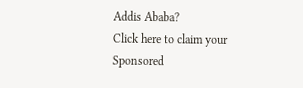Addis Ababa?
Click here to claim your Sponsored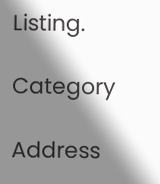Listing.

Category

Address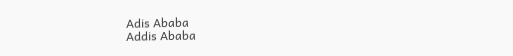Adis Ababa
Addis Ababa